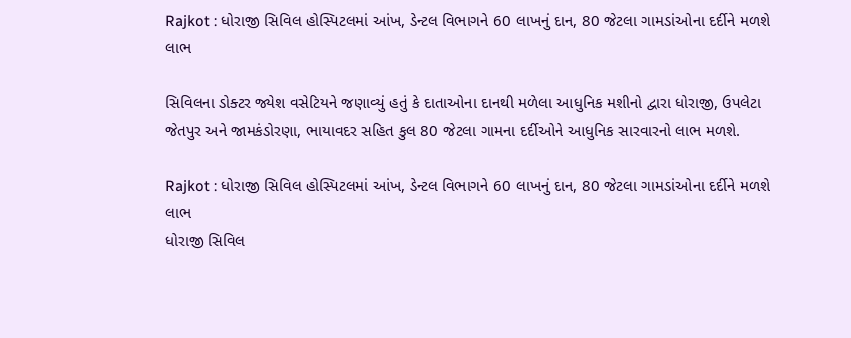Rajkot : ધોરાજી સિવિલ હોસ્પિટલમાં આંખ, ડેન્ટલ વિભાગને 60 લાખનું દાન, 80 જેટલા ગામડાંઓના દર્દીને મળશે લાભ

સિવિલના ડોક્ટર જ્યેશ વસેટિયને જણાવ્યું હતું કે દાતાઓના દાનથી મળેલા આધુનિક મશીનો દ્વારા ધોરાજી, ઉપલેટા જેતપુર અને જામકંડોરણા, ભાયાવદર સહિત કુલ 80 જેટલા ગામના દર્દીઓને આધુનિક સારવારનો લાભ મળશે.

Rajkot : ધોરાજી સિવિલ હોસ્પિટલમાં આંખ, ડેન્ટલ વિભાગને 60 લાખનું દાન, 80 જેટલા ગામડાંઓના દર્દીને મળશે લાભ
ધોરાજી સિવિલ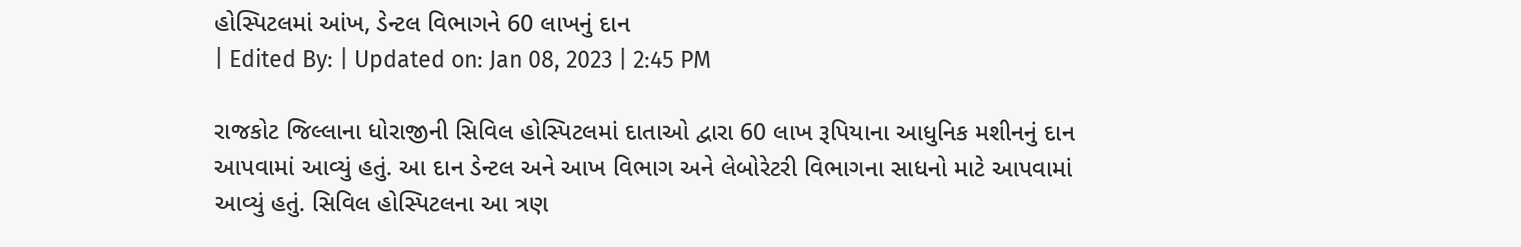હોસ્પિટલમાં આંખ, ડેન્ટલ વિભાગને 60 લાખનું દાન
| Edited By: | Updated on: Jan 08, 2023 | 2:45 PM

રાજકોટ જિલ્લાના ધોરાજીની સિવિલ હોસ્પિટલમાં દાતાઓ દ્વારા 60 લાખ રૂપિયાના આધુનિક મશીનનું દાન આપવામાં આવ્યું હતું. આ દાન ડેન્ટલ અને આખ વિભાગ અને લેબોરેટરી વિભાગના સાધનો માટે આપવામાં આવ્યું હતું. સિવિલ હોસ્પિટલના આ ત્રણ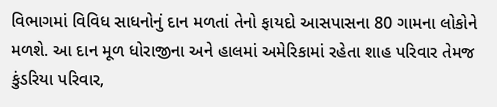વિભાગમાં વિવિધ સાધનોનું દાન મળતાં તેનો ફાયદો આસપાસના 80 ગામના લોકોને મળશે. આ દાન મૂળ ધોરાજીના અને હાલમાં અમેરિકામાં રહેતા શાહ પરિવાર તેમજ કુંડરિયા પરિવાર,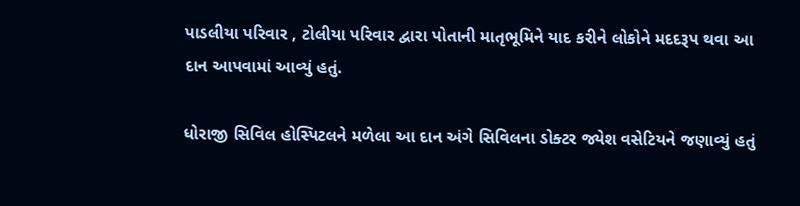પાડલીયા પરિવાર , ટોલીયા પરિવાર દ્વારા પોતાની માતૃભૂમિને યાદ કરીને લોકોને મદદરૂપ થવા આ દાન આપવામાં આવ્યું હતું.

ધોરાજી સિવિલ હોસ્પિટલને મળેલા આ દાન અંગે સિવિલના ડોક્ટર જ્યેશ વસેટિયને જણાવ્યું હતું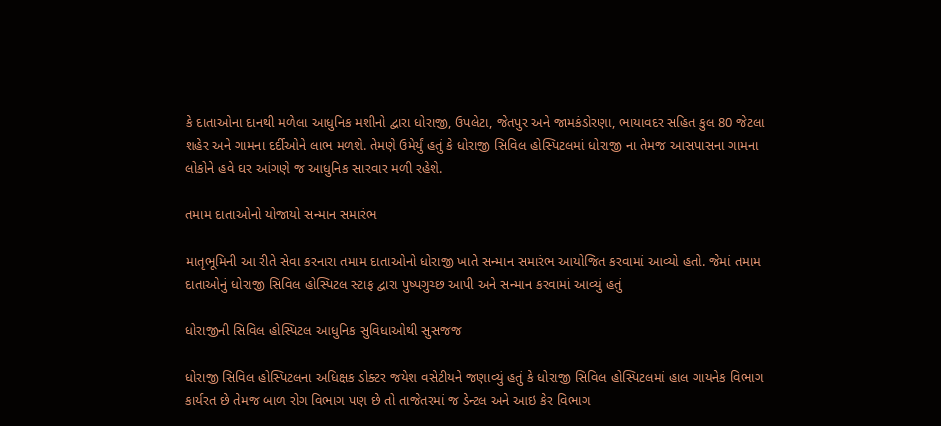કે દાતાઓના દાનથી મળેલા આધુનિક મશીનો દ્વારા ધોરાજી, ઉપલેટા, જેતપુર અને જામકંડોરણા, ભાયાવદર સહિત કુલ 80 જેટલા શહેર અને ગામના દર્દીઓને લાભ મળશે. તેમણે ઉમેર્યું હતું કે ધોરાજી સિવિલ હોસ્પિટલમાં ધોરાજી ના તેમજ આસપાસના ગામના લોકોને હવે ઘર આંગણે જ આધુનિક સારવાર મળી રહેશે.

તમામ દાતાઓનો યોજાયો સન્માન સમારંભ

માતૃભૂમિની આ રીતે સેવા કરનારા તમામ દાતાઓનો ધોરાજી ખાતે સન્માન સમારંભ આયોજિત કરવામાં આવ્યો હતો. જેમાં તમામ દાતાઓનું ધોરાજી સિવિલ હોસ્પિટલ સ્ટાફ દ્વારા પુષ્પગુચ્છ આપી અને સન્માન કરવામાં આવ્યું હતું

ધોરાજીની સિવિલ હોસ્પિટલ આધુનિક સુવિધાઓથી સુસજજ

ધોરાજી સિવિલ હોસ્પિટલના અધિક્ષક ડોક્ટર જયેશ વસેટીયને જણાવ્યું હતું કે ધોરાજી સિવિલ હોસ્પિટલમાં હાલ ગાયનેક વિભાગ કાર્યરત છે તેમજ બાળ રોગ વિભાગ પણ છે તો તાજેતરમાં જ ડેન્ટલ અને આઇ કેર વિભાગ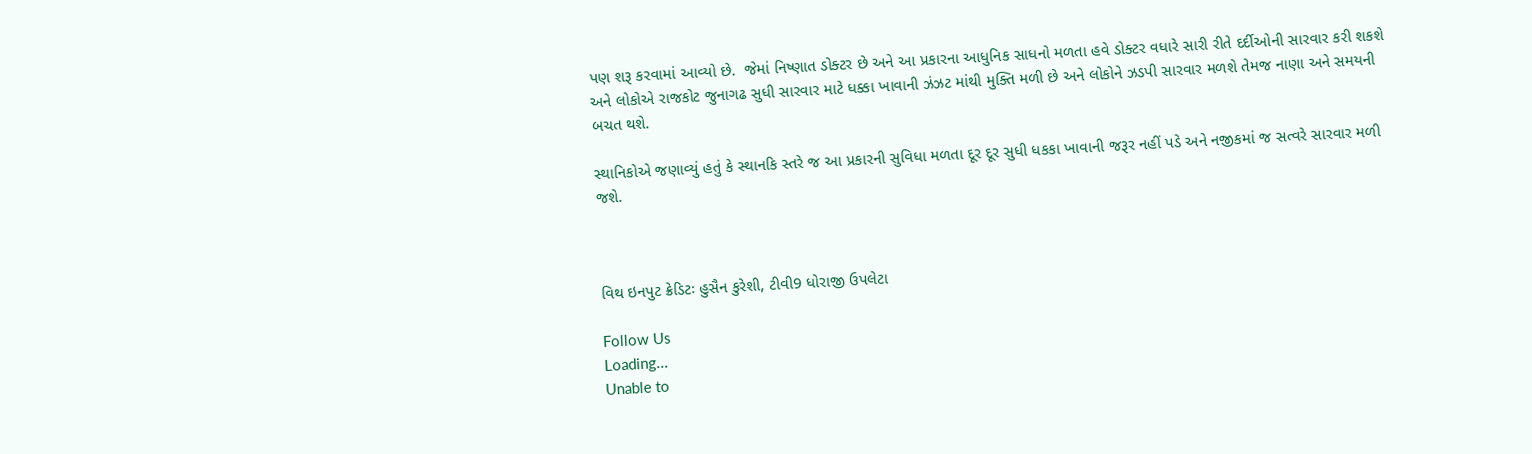પણ શરૂ કરવામાં આવ્યો છે.  જેમાં નિષ્ણાત ડોક્ટર છે અને આ પ્રકારના આધુનિક સાધનો મળતા હવે ડોક્ટર વધારે સારી રીતે દર્દીઓની સારવાર કરી શકશે અને લોકોએ રાજકોટ જુનાગઢ સુધી સારવાર માટે ધક્કા ખાવાની ઝંઝટ માંથી મુક્તિ મળી છે અને લોકોને ઝડપી સારવાર મળશે તેમજ નાણા અને સમયની બચત થશે.

સ્થાનિકોએ જણાવ્યું હતું કે સ્થાનકિ સ્તરે જ આ પ્રકારની સુવિધા મળતા દૂર દૂર સુધી ધકકા ખાવાની જરૂર નહીં પડે અને નજીકમાં જ સત્વરે સારવાર મળી જશે.



વિથ ઇનપુટ ક્રેડિટઃ હુસૈન કુરેશી, ટીવી9 ધોરાજી ઉપલેટા

Follow Us
Loading...
Unable to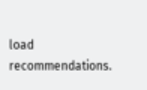load recommendations.